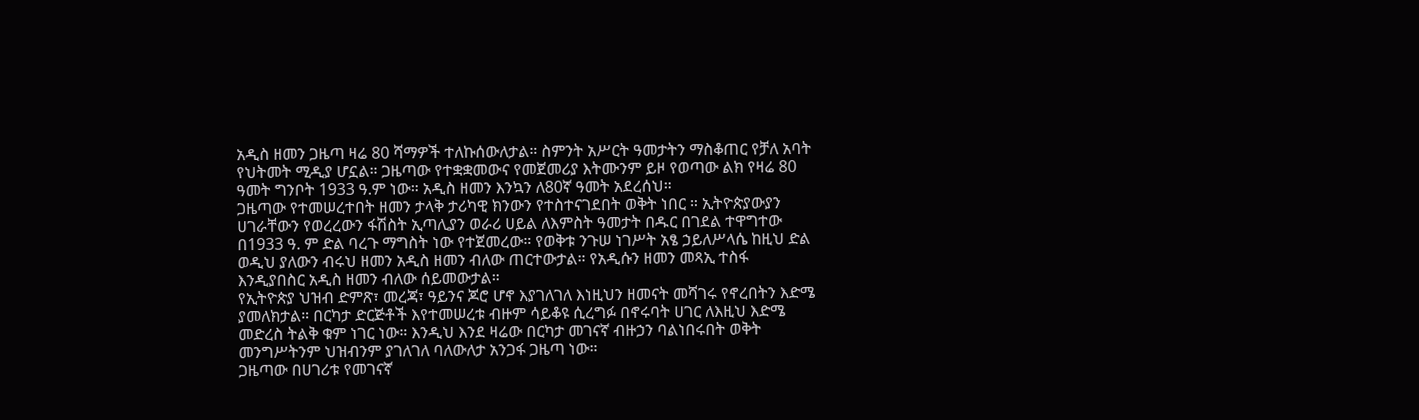አዲስ ዘመን ጋዜጣ ዛሬ 80 ሻማዎች ተለኩሰውለታል። ስምንት አሥርት ዓመታትን ማስቆጠር የቻለ አባት የህትመት ሚዲያ ሆኗል። ጋዜጣው የተቋቋመውና የመጀመሪያ እትሙንም ይዞ የወጣው ልክ የዛሬ 80 ዓመት ግንቦት 1933 ዓ.ም ነው። አዲስ ዘመን እንኳን ለ80ኛ ዓመት አደረሰህ።
ጋዜጣው የተመሠረተበት ዘመን ታላቅ ታሪካዊ ክንውን የተስተናገደበት ወቅት ነበር ። ኢትዮጵያውያን ሀገራቸውን የወረረውን ፋሽስት ኢጣሊያን ወራሪ ሀይል ለእምስት ዓመታት በዱር በገደል ተዋግተው በ1933 ዓ. ም ድል ባረጉ ማግስት ነው የተጀመረው። የወቅቱ ንጉሠ ነገሥት አፄ ኃይለሥላሴ ከዚህ ድል ወዲህ ያለውን ብሩህ ዘመን አዲስ ዘመን ብለው ጠርተውታል። የአዲሱን ዘመን መጻኢ ተስፋ እንዲያበስር አዲስ ዘመን ብለው ሰይመውታል።
የኢትዮጵያ ህዝብ ድምጽ፣ መረጃ፣ ዓይንና ጆሮ ሆኖ እያገለገለ እነዚህን ዘመናት መሻገሩ የኖረበትን እድሜ ያመለክታል። በርካታ ድርጅቶች እየተመሠረቱ ብዙም ሳይቆዩ ሲረግፉ በኖሩባት ሀገር ለእዚህ እድሜ መድረስ ትልቅ ቁም ነገር ነው። እንዲህ እንደ ዛሬው በርካታ መገናኛ ብዙኃን ባልነበሩበት ወቅት መንግሥትንም ህዝብንም ያገለገለ ባለውለታ አንጋፋ ጋዜጣ ነው።
ጋዜጣው በሀገሪቱ የመገናኛ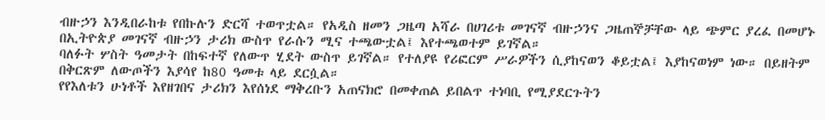ብዙኃን እንዲበራከቱ የበኩሉን ድርሻ ተወጥቷል። የአዲስ ዘመን ጋዜጣ አሻራ በሀገሪቱ መገናኛ ብዙኃንና ጋዜጠኞቻቸው ላይ ጭምር ያረፈ በመሆኑ በኢትዮጵያ መገናኛ ብዙኃን ታሪክ ውስጥ የራሱን ሚና ተጫውቷል፤ እየተጫወተም ይገኛል።
ባለፉት ሦስት ዓመታት በከፍተኛ የለውጥ ሂደት ውስጥ ይገኛል። የተለያዩ የሪፎርም ሥራዎችን ሲያከናወን ቆይቷል፤ እያከናወነም ነው። በይዘትም በቅርጽም ለውጦችን እያሳየ ከ80 ዓመቱ ላይ ደርሷል።
የየእለቱን ሁነቶች እየዘገበና ታሪክን እየሰነደ ማቅረቡን አጠናክሮ በመቀጠል ይበልጥ ተነባቢ የሚያደርጉትን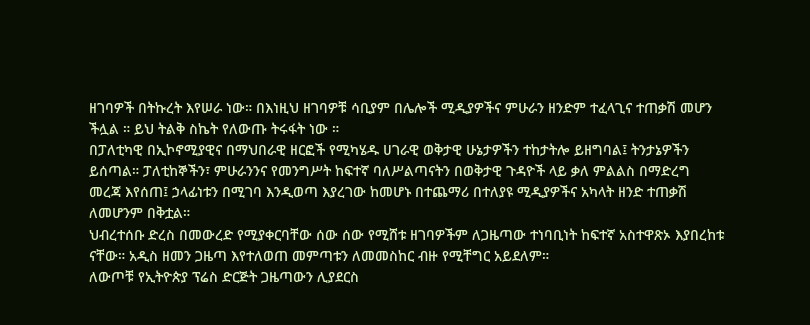ዘገባዎች በትኩረት እየሠራ ነው። በእነዚህ ዘገባዎቹ ሳቢያም በሌሎች ሚዲያዎችና ምሁራን ዘንድም ተፈላጊና ተጠቃሽ መሆን ችሏል ። ይህ ትልቅ ስኬት የለውጡ ትሩፋት ነው ።
በፓለቲካዊ በኢኮኖሚያዊና በማህበራዊ ዘርፎች የሚካሄዱ ሀገራዊ ወቅታዊ ሁኔታዎችን ተከታትሎ ይዘግባል፤ ትንታኔዎችን ይሰጣል። ፓለቲከኞችን፣ ምሁራንንና የመንግሥት ከፍተኛ ባለሥልጣናትን በወቅታዊ ጉዳዮች ላይ ቃለ ምልልስ በማድረግ መረጃ እየሰጠ፤ ኃላፊነቱን በሚገባ እንዲወጣ እያረገው ከመሆኑ በተጨማሪ በተለያዩ ሚዲያዎችና አካላት ዘንድ ተጠቃሽ ለመሆንም በቅቷል።
ህብረተሰቡ ድረስ በመውረድ የሚያቀርባቸው ሰው ሰው የሚሸቱ ዘገባዎችም ለጋዜጣው ተነባቢነት ከፍተኛ አስተዋጽኦ እያበረከቱ ናቸው። አዲስ ዘመን ጋዜጣ እየተለወጠ መምጣቱን ለመመስከር ብዙ የሚቸግር አይደለም።
ለውጦቹ የኢትዮጵያ ፕሬስ ድርጅት ጋዜጣውን ሊያደርስ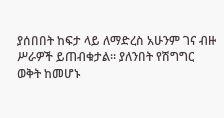ያሰበበት ከፍታ ላይ ለማድረስ አሁንም ገና ብዙ ሥራዎች ይጠብቁታል። ያለንበት የሽግግር ወቅት ከመሆኑ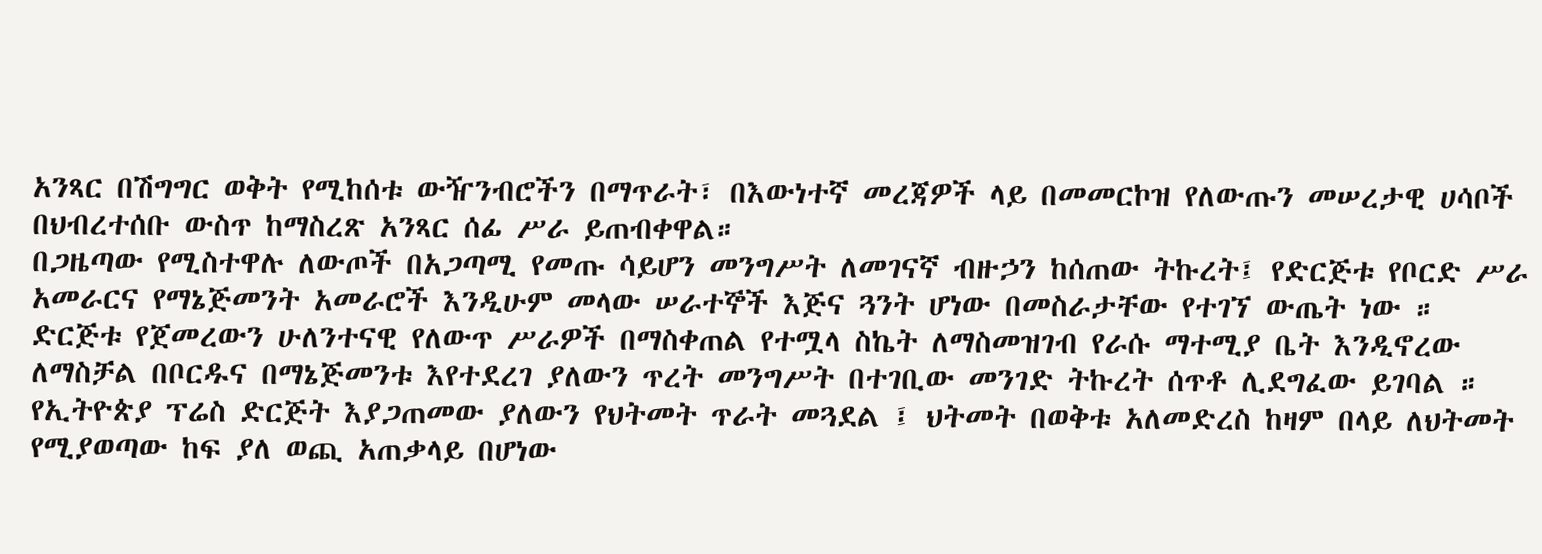አንጻር በሽግግር ወቅት የሚከሰቱ ውዥንብሮችን በማጥራት፣ በእውነተኛ መረጃዎች ላይ በመመርኮዝ የለውጡን መሠረታዊ ሀሳቦች በህብረተሰቡ ውስጥ ከማስረጽ አንጻር ሰፊ ሥራ ይጠብቀዋል።
በጋዜጣው የሚስተዋሉ ለውጦች በአጋጣሚ የመጡ ሳይሆን መንግሥት ለመገናኛ ብዙኃን ከሰጠው ትኩረት፤ የድርጅቱ የቦርድ ሥራ አመራርና የማኔጅመንት አመራሮች እንዲሁም መላው ሠራተኞች እጅና ጓንት ሆነው በመስራታቸው የተገኘ ውጤት ነው ።
ድርጅቱ የጀመረውን ሁለንተናዊ የለውጥ ሥራዎች በማስቀጠል የተሟላ ስኬት ለማስመዝገብ የራሱ ማተሚያ ቤት እንዲኖረው ለማስቻል በቦርዱና በማኔጅመንቱ እየተደረገ ያለውን ጥረት መንግሥት በተገቢው መንገድ ትኩረት ሰጥቶ ሊደግፈው ይገባል ።
የኢትዮጵያ ፕሬስ ድርጅት እያጋጠመው ያለውን የህትመት ጥራት መጓደል ፤ ህትመት በወቅቱ አለመድረስ ከዛም በላይ ለህትመት የሚያወጣው ከፍ ያለ ወጪ አጠቃላይ በሆነው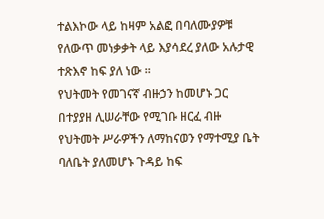ተልእኮው ላይ ከዛም አልፎ በባለሙያዎቹ የለውጥ መነቃቃት ላይ እያሳደረ ያለው አሉታዊ ተጽእኖ ከፍ ያለ ነው ።
የህትመት የመገናኛ ብዙኃን ከመሆኑ ጋር በተያያዘ ሊሠራቸው የሚገቡ ዘርፈ ብዙ የህትመት ሥራዎችን ለማከናወን የማተሚያ ቤት ባለቤት ያለመሆኑ ጉዳይ ከፍ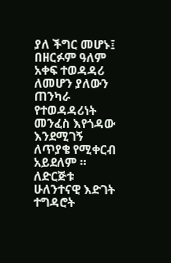ያለ ችግር መሆኑ፤ በዘርፉም ዓለም አቀፍ ተወዳዳሪ ለመሆን ያለውን ጠንካራ የተወዳዳሪነት መንፈስ እየጎዳው እንደሚገኝ ለጥያቄ የሚቀርብ አይደለም ።
ለድርጅቱ ሁለንተናዊ እድገት ተግዳሮት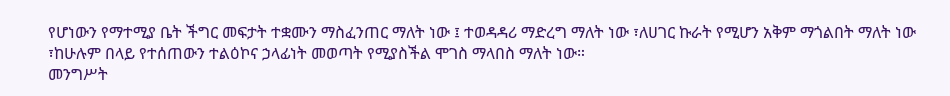የሆነውን የማተሚያ ቤት ችግር መፍታት ተቋሙን ማስፈንጠር ማለት ነው ፤ ተወዳዳሪ ማድረግ ማለት ነው ፣ለሀገር ኩራት የሚሆን አቅም ማጎልበት ማለት ነው ፣ከሁሉም በላይ የተሰጠውን ተልዕኮና ኃላፊነት መወጣት የሚያስችል ሞገስ ማላበስ ማለት ነው።
መንግሥት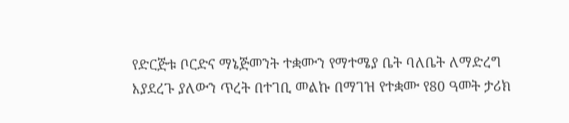የድርጅቱ ቦርድና ማኔጅመንት ተቋሙን የማተሜያ ቤት ባለቤት ለማድረግ እያደረጉ ያለውን ጥረት በተገቢ መልኩ በማገዝ የተቋሙ የ80 ዓመት ታሪክ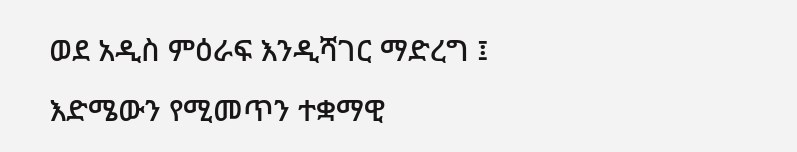ወደ አዲስ ምዕራፍ እንዲሻገር ማድረግ ፤ እድሜውን የሚመጥን ተቋማዊ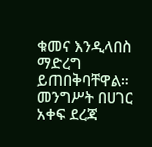ቁመና እንዲላበስ ማድረግ ይጠበቅባቸዋል። መንግሥት በሀገር አቀፍ ደረጃ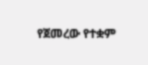የጀመረው የተቋም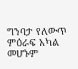ግንባታ የለውጥ ምዕራፍ አካል መሆኑም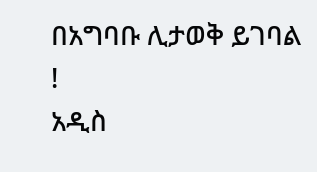በአግባቡ ሊታወቅ ይገባል !
አዲስ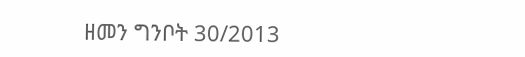ዘመን ግንቦት 30/2013